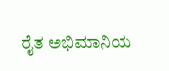ರೈತ ಅಭಿಮಾನಿಯ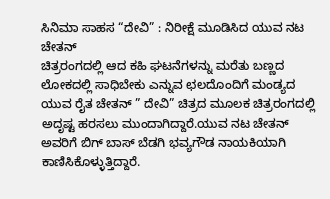ಸಿನಿಮಾ ಸಾಹಸ “ದೇವಿ” : ನಿರೀಕ್ಷೆ ಮೂಡಿಸಿದ ಯುವ ನಟ ಚೇತನ್
ಚಿತ್ರರಂಗದಲ್ಲಿ ಆದ ಕಹಿ ಘಟನೆಗಳನ್ನು ಮರೆತು ಬಣ್ಣದ ಲೋಕದಲ್ಲಿ ಸಾಧಿಬೇಕು ಎನ್ನುವ ಛಲದೊಂದಿಗೆ ಮಂಡ್ಯದ ಯುವ ರೈತ ಚೇತನ್ ” ದೇವಿ” ಚಿತ್ರದ ಮೂಲಕ ಚಿತ್ರರಂಗದಲ್ಲಿ ಅದೃಷ್ಟ ಹರಸಲು ಮುಂದಾಗಿದ್ದಾರೆ.ಯುವ ನಟ ಚೇತನ್ ಅವರಿಗೆ ಬಿಗ್ ಬಾಸ್ ಬೆಡಗಿ ಭವ್ಯಗೌಡ ನಾಯಕಿಯಾಗಿ ಕಾಣಿಸಿಕೊಳ್ಳುತ್ತಿದ್ದಾರೆ.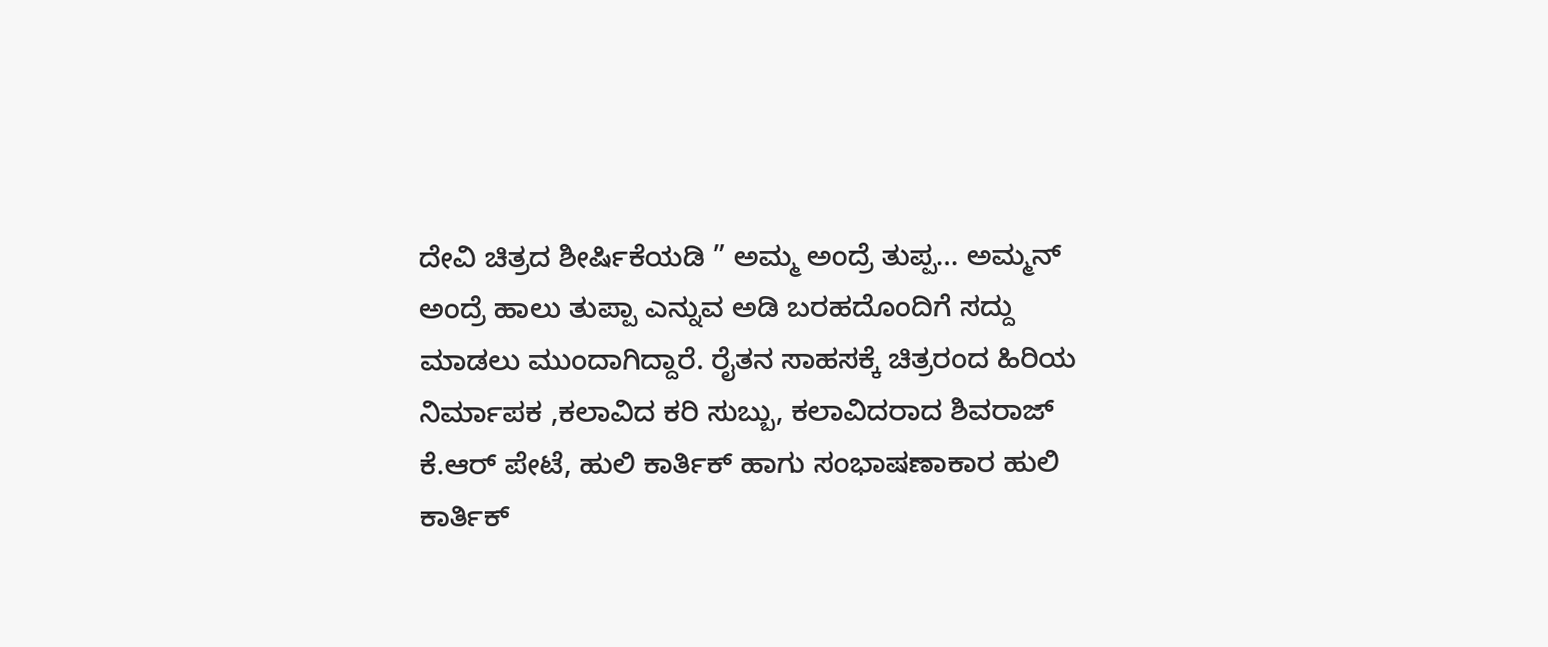ದೇವಿ ಚಿತ್ರದ ಶೀರ್ಷಿಕೆಯಡಿ ” ಅಮ್ಮ ಅಂದ್ರೆ ತುಪ್ಪ… ಅಮ್ಮನ್ ಅಂದ್ರೆ ಹಾಲು ತುಪ್ಪಾ ಎನ್ನುವ ಅಡಿ ಬರಹದೊಂದಿಗೆ ಸದ್ದು ಮಾಡಲು ಮುಂದಾಗಿದ್ದಾರೆ. ರೈತನ ಸಾಹಸಕ್ಕೆ ಚಿತ್ರರಂದ ಹಿರಿಯ ನಿರ್ಮಾಪಕ ,ಕಲಾವಿದ ಕರಿ ಸುಬ್ಬು, ಕಲಾವಿದರಾದ ಶಿವರಾಜ್ ಕೆ.ಆರ್ ಪೇಟೆ, ಹುಲಿ ಕಾರ್ತಿಕ್ ಹಾಗು ಸಂಭಾಷಣಾಕಾರ ಹುಲಿ ಕಾರ್ತಿಕ್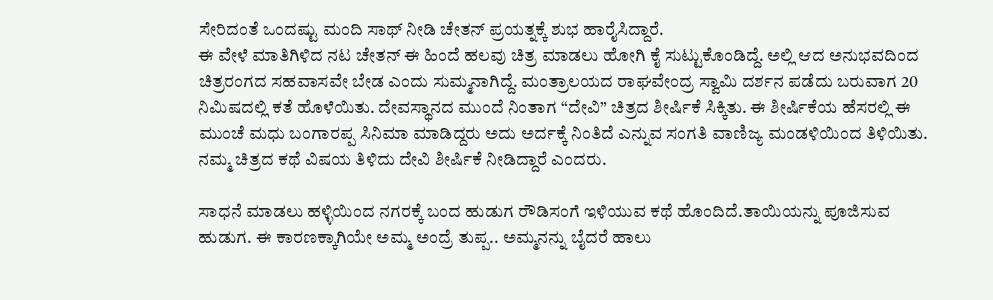ಸೇರಿದಂತೆ ಒಂದಷ್ಟು ಮಂದಿ ಸಾಥ್ ನೀಡಿ ಚೇತನ್ ಪ್ರಯತ್ನಕ್ಕೆ ಶುಭ ಹಾರೈಸಿದ್ದಾರೆ.
ಈ ವೇಳೆ ಮಾತಿಗಿಳಿದ ನಟ ಚೇತನ್ ಈ ಹಿಂದೆ ಹಲವು ಚಿತ್ರ ಮಾಡಲು ಹೋಗಿ ಕೈ ಸುಟ್ಟುಕೊಂಡಿದ್ದೆ. ಅಲ್ಲಿ ಆದ ಅನುಭವದಿಂದ ಚಿತ್ರರಂಗದ ಸಹವಾಸವೇ ಬೇಡ ಎಂದು ಸುಮ್ಮನಾಗಿದ್ದೆ. ಮಂತ್ರಾಲಯದ ರಾಘವೇಂದ್ರ ಸ್ವಾಮಿ ದರ್ಶನ ಪಡೆದು ಬರುವಾಗ 20 ನಿಮಿಷದಲ್ಲಿ ಕತೆ ಹೊಳೆಯಿತು. ದೇವಸ್ಥಾನದ ಮುಂದೆ ನಿಂತಾಗ “ದೇವಿ” ಚಿತ್ರದ ಶೀರ್ಷಿಕೆ ಸಿಕ್ಕಿತು. ಈ ಶೀರ್ಷಿಕೆಯ ಹೆಸರಲ್ಲಿ ಈ ಮುಂಚೆ ಮಧು ಬಂಗಾರಪ್ಪ ಸಿನಿಮಾ ಮಾಡಿದ್ದರು ಅದು ಅರ್ದಕ್ಕೆ ನಿಂತಿದೆ ಎನ್ನುವ ಸಂಗತಿ ವಾಣಿಜ್ಯ ಮಂಡಳಿಯಿಂದ ತಿಳಿಯಿತು. ನಮ್ಮ ಚಿತ್ರದ ಕಥೆ ವಿಷಯ ತಿಳಿದು ದೇವಿ ಶೀರ್ಷಿಕೆ ನೀಡಿದ್ದಾರೆ ಎಂದರು.

ಸಾಧನೆ ಮಾಡಲು ಹಳ್ಳಿಯಿಂದ ನಗರಕ್ಕೆ ಬಂದ ಹುಡುಗ ರೌಡಿಸಂಗೆ ಇಳಿಯುವ ಕಥೆ ಹೊಂದಿದೆ.ತಾಯಿಯನ್ನು ಪೂಜಿಸುವ ಹುಡುಗ. ಈ ಕಾರಣಕ್ಕಾಗಿಯೇ ಅಮ್ಮ ಅಂದ್ರೆ ತುಪ್ಪ.. ಅಮ್ಮನನ್ನು ಬೈದರೆ ಹಾಲು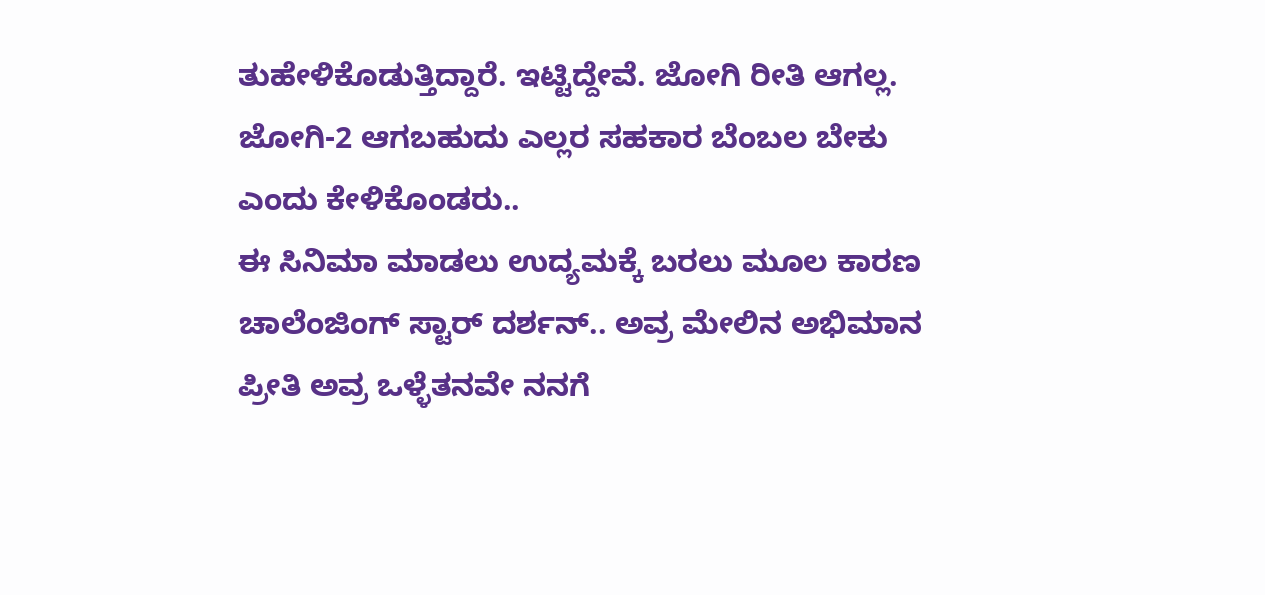ತುಹೇಳಿಕೊಡುತ್ತಿದ್ದಾರೆ. ಇಟ್ಟಿದ್ದೇವೆ. ಜೋಗಿ ರೀತಿ ಆಗಲ್ಲ. ಜೋಗಿ-2 ಆಗಬಹುದು ಎಲ್ಲರ ಸಹಕಾರ ಬೆಂಬಲ ಬೇಕು ಎಂದು ಕೇಳಿಕೊಂಡರು..
ಈ ಸಿನಿಮಾ ಮಾಡಲು ಉದ್ಯಮಕ್ಕೆ ಬರಲು ಮೂಲ ಕಾರಣ ಚಾಲೆಂಜಿಂಗ್ ಸ್ಟಾರ್ ದರ್ಶನ್.. ಅವ್ರ ಮೇಲಿನ ಅಭಿಮಾನ ಪ್ರೀತಿ ಅವ್ರ ಒಳ್ಳೆತನವೇ ನನಗೆ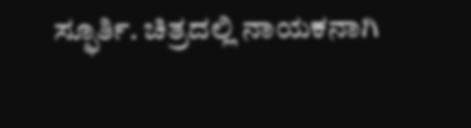ಸ್ಫೂರ್ತಿ. ಚಿತ್ರದಲ್ಲಿ ನಾಯಕನಾಗಿ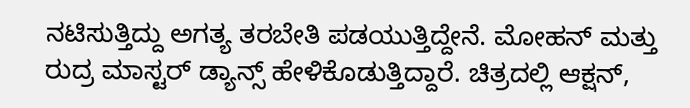ನಟಿಸುತ್ತಿದ್ದು ಅಗತ್ಯ ತರಬೇತಿ ಪಡಯುತ್ತಿದ್ದೇನೆ. ಮೋಹನ್ ಮತ್ತು ರುದ್ರ ಮಾಸ್ಟರ್ ಡ್ಯಾನ್ಸ್ ಹೇಳಿಕೊಡುತ್ತಿದ್ದಾರೆ. ಚಿತ್ರದಲ್ಲಿ ಆಕ್ಷನ್,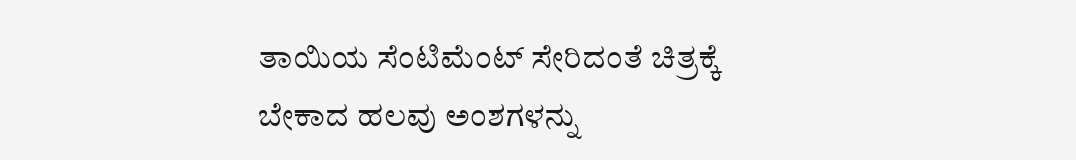ತಾಯಿಯ ಸೆಂಟಿಮೆಂಟ್ ಸೇರಿದಂತೆ ಚಿತ್ರಕ್ಕೆ ಬೇಕಾದ ಹಲವು ಅಂಶಗಳನ್ನು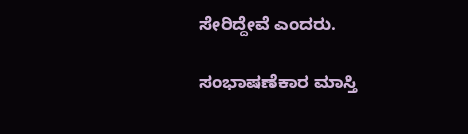ಸೇರಿದ್ದೇವೆ ಎಂದರು.

ಸಂಭಾಷಣೆಕಾರ ಮಾಸ್ತಿ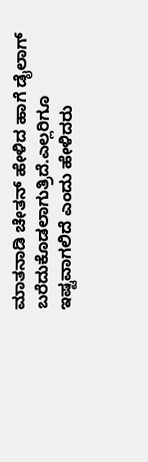ಮಾತನಾಡಿ ಚೇತನ್ ಹೇಳಿದ ಹಾಗೆ ಡೈಲಾಗ್ ಬರೆದುಕೊಡಲಾಗುತ್ರಿದೆ.ಎಲ್ಲರಿಗೂ ಇಷ್ಟವಾಗಲಿದೆ ಎಂದು ಹೇಳಿದರು